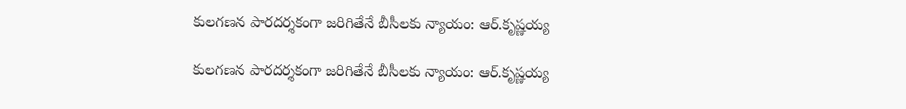కులగణన పారదర్శకంగా జరిగితేనే బీసీలకు న్యాయం: ఆర్.కృష్ణయ్య

కులగణన పారదర్శకంగా జరిగితేనే బీసీలకు న్యాయం: ఆర్.కృష్ణయ్య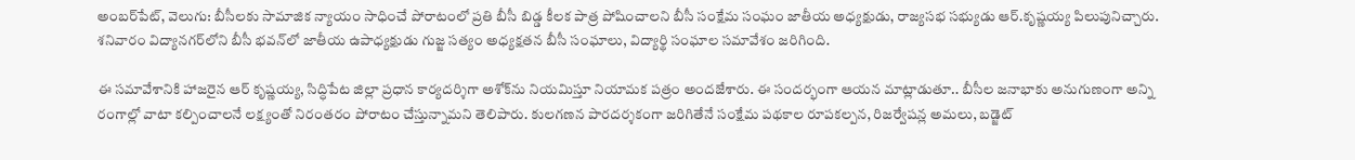అంబర్‌‌పేట్, వెలుగు: బీసీలకు సామాజిక న్యాయం సాధించే పోరాటంలో ప్రతి బీసీ బిడ్డ కీలక పాత్ర పోషించాలని బీసీ సంక్షేమ సంఘం జాతీయ అధ్యక్షుడు, రాజ్యసభ సభ్యుడు ఆర్.కృష్ణయ్య పిలుపునిచ్చారు. శనివారం విద్యానగర్‌‌లోని బీసీ భవన్‌‌లో జాతీయ ఉపాధ్యక్షుడు గుజ్జ సత్యం అధ్యక్షతన బీసీ సంఘాలు, విద్యార్థి సంఘాల సమావేశం జరిగింది.

ఈ సమావేశానికి హాజరైన ఆర్ కృష్ణయ్య, సిద్ధిపేట జిల్లా ప్రధాన కార్యదర్శిగా అశోక్‌‌ను నియమిస్తూ నియామక పత్రం అందజేశారు. ఈ సందర్భంగా ఆయన మాట్లాడుతూ.. బీసీల జనాభాకు అనుగుణంగా అన్ని రంగాల్లో వాటా కల్పించాలనే లక్ష్యంతో నిరంతరం పోరాటం చేస్తున్నామని తెలిపారు. కులగణన పారదర్శకంగా జరిగితేనే సంక్షేమ పథకాల రూపకల్పన, రిజర్వేషన్ల అమలు, బడ్జెట్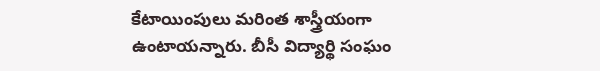కేటాయింపులు మరింత శాస్త్రీయంగా ఉంటాయన్నారు. బీసీ విద్యార్థి సంఘం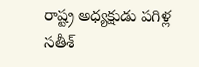రాష్ట్ర అధ్యక్షుడు పగిళ్ల సతీశ్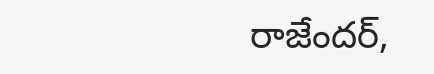రాజేందర్,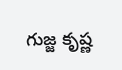గుజ్జ కృష్ణ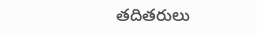తదితరులు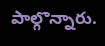పాల్గొన్నారు.